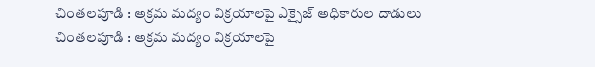చింతలపూడి : అక్రమ మద్యం విక్రయాలపై ఎక్సైజ్ అధికారుల దాడులు
చింతలపూడి : అక్రమ మద్యం విక్రయాలపై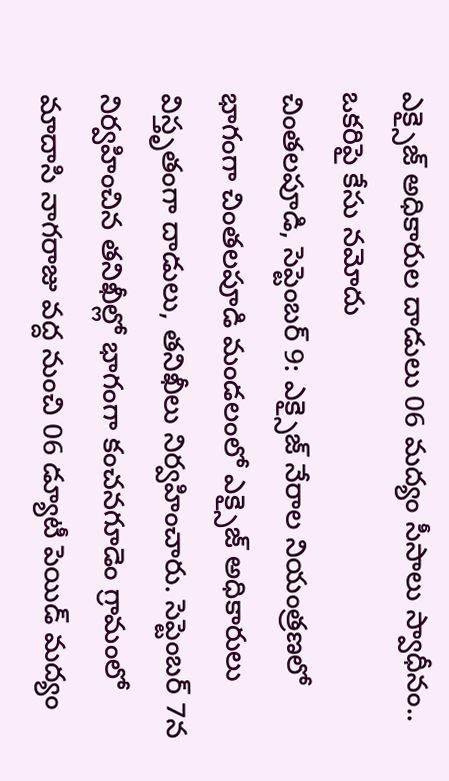ఎక్సైజ్ అధికారుల దాడులు 06 మద్యం సీసాలు స్వాధీనం.. ఒకరిపై కేసు నమోదు
చింతలపూడి, సెప్టెంబర్ 9: ఎక్సైజ్ నేరాల నియంత్రణలో భాగంగా చింతలపూడి మండలంలో ఎక్సైజ్ అధికారులు విస్తృతంగా దాడులు, తనిఖీలు నిర్వహించారు. సెప్టెంబర్ 7న నిర్వహించిన తనిఖీల్లో భాగంగా కంచనగూడెం గ్రామంలో మాదాసి నాగరాజు వద్ద నుంచి 06 డ్యూటీ పెయిడ్ మద్యం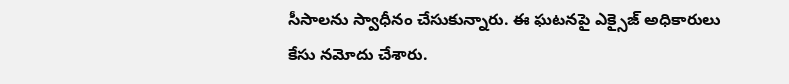సీసాలను స్వాధీనం చేసుకున్నారు. ఈ ఘటనపై ఎక్సైజ్ అధికారులు కేసు నమోదు చేశారు.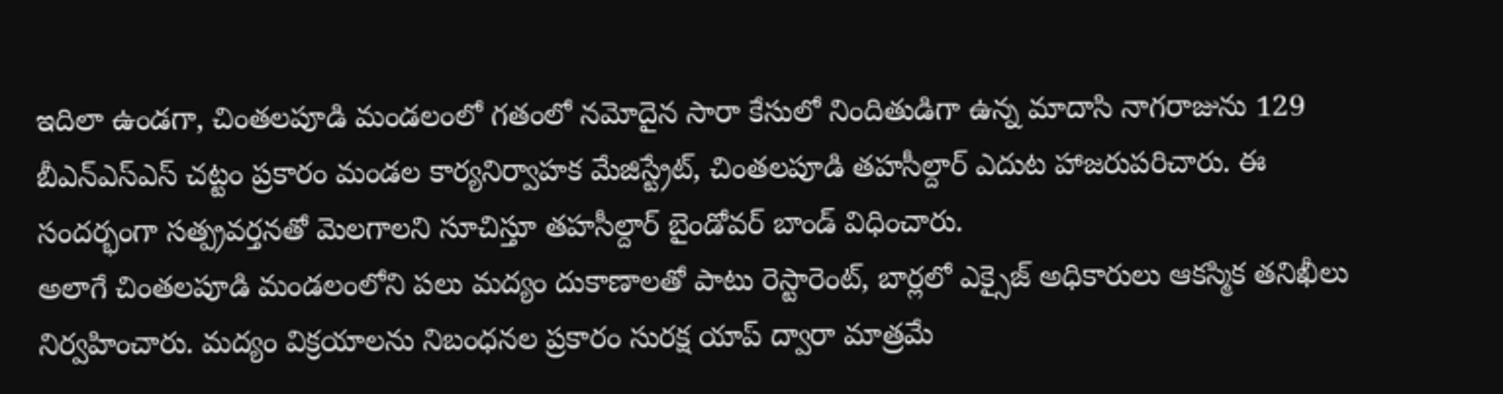ఇదిలా ఉండగా, చింతలపూడి మండలంలో గతంలో నమోదైన సారా కేసులో నిందితుడిగా ఉన్న మాదాసి నాగరాజును 129 బీఎన్ఎస్ఎస్ చట్టం ప్రకారం మండల కార్యనిర్వాహక మేజిస్ట్రేట్, చింతలపూడి తహసీల్దార్ ఎదుట హాజరుపరిచారు. ఈ సందర్భంగా సత్ప్రవర్తనతో మెలగాలని సూచిస్తూ తహసీల్దార్ బైండోవర్ బాండ్ విధించారు.
అలాగే చింతలపూడి మండలంలోని పలు మద్యం దుకాణాలతో పాటు రెస్టారెంట్, బార్లలో ఎక్సైజ్ అధికారులు ఆకస్మిక తనిఖీలు నిర్వహించారు. మద్యం విక్రయాలను నిబంధనల ప్రకారం సురక్ష యాప్ ద్వారా మాత్రమే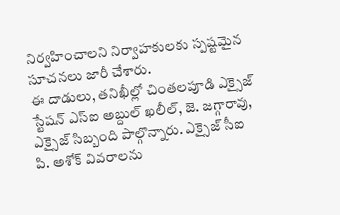నిర్వహించాలని నిర్వాహకులకు స్పష్టమైన సూచనలు జారీ చేశారు.
ఈ దాడులు, తనిఖీల్లో చింతలపూడి ఎక్సైజ్ స్టేషన్ ఎస్ఐ అబ్దుల్ ఖలీల్, జె. జగ్గారావు, ఎక్సైజ్ సిబ్బంది పాల్గొన్నారు. ఎక్సైజ్ సీఐ పి. అశోక్ వివరాలను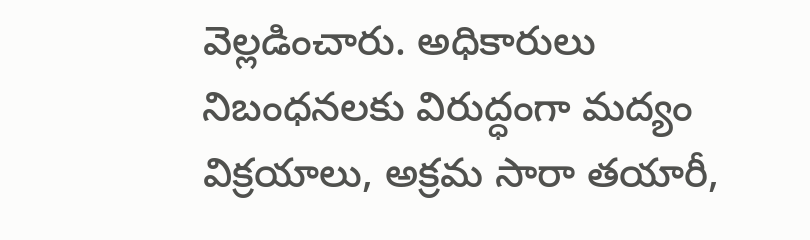వెల్లడించారు. అధికారులు నిబంధనలకు విరుద్ధంగా మద్యం విక్రయాలు, అక్రమ సారా తయారీ,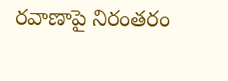రవాణాపై నిరంతరం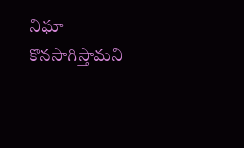నిఘా కొనసాగిస్తామని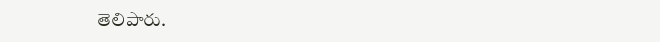తెలిపారు.